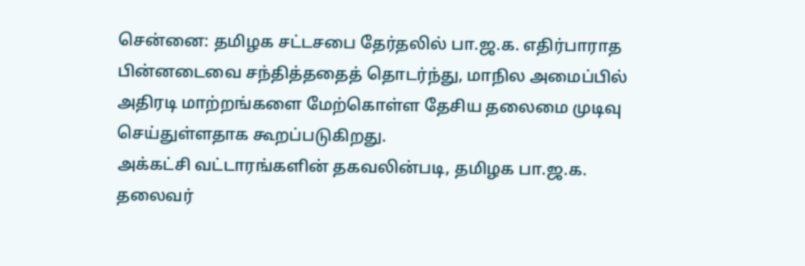சென்னை: தமிழக சட்டசபை தேர்தலில் பா.ஜ.க. எதிர்பாராத பின்னடைவை சந்தித்ததைத் தொடர்ந்து, மாநில அமைப்பில் அதிரடி மாற்றங்களை மேற்கொள்ள தேசிய தலைமை முடிவு செய்துள்ளதாக கூறப்படுகிறது.
அக்கட்சி வட்டாரங்களின் தகவலின்படி, தமிழக பா.ஜ.க. தலைவர்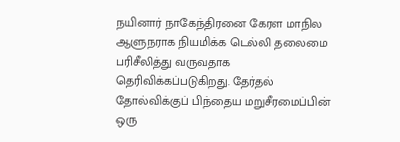நயினார் நாகேந்திரனை கேரள மாநில ஆளுநராக நியமிக்க டெல்லி தலைமை பரிசீலித்து வருவதாக தெரிவிக்கப்படுகிறது. தேர்தல் தோல்விக்குப் பிந்தைய மறுசீரமைப்பின் ஒரு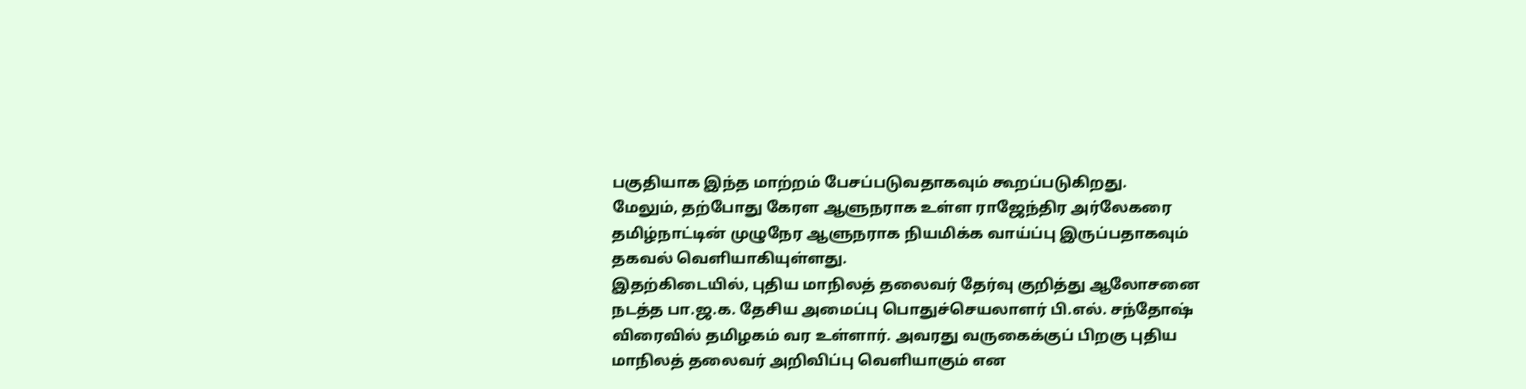பகுதியாக இந்த மாற்றம் பேசப்படுவதாகவும் கூறப்படுகிறது.
மேலும், தற்போது கேரள ஆளுநராக உள்ள ராஜேந்திர அர்லேகரை தமிழ்நாட்டின் முழுநேர ஆளுநராக நியமிக்க வாய்ப்பு இருப்பதாகவும் தகவல் வெளியாகியுள்ளது.
இதற்கிடையில், புதிய மாநிலத் தலைவர் தேர்வு குறித்து ஆலோசனை நடத்த பா.ஜ.க. தேசிய அமைப்பு பொதுச்செயலாளர் பி.எல். சந்தோஷ் விரைவில் தமிழகம் வர உள்ளார். அவரது வருகைக்குப் பிறகு புதிய மாநிலத் தலைவர் அறிவிப்பு வெளியாகும் என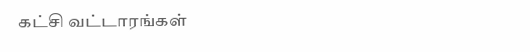கட்சி வட்டாரங்கள்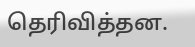தெரிவித்தன.